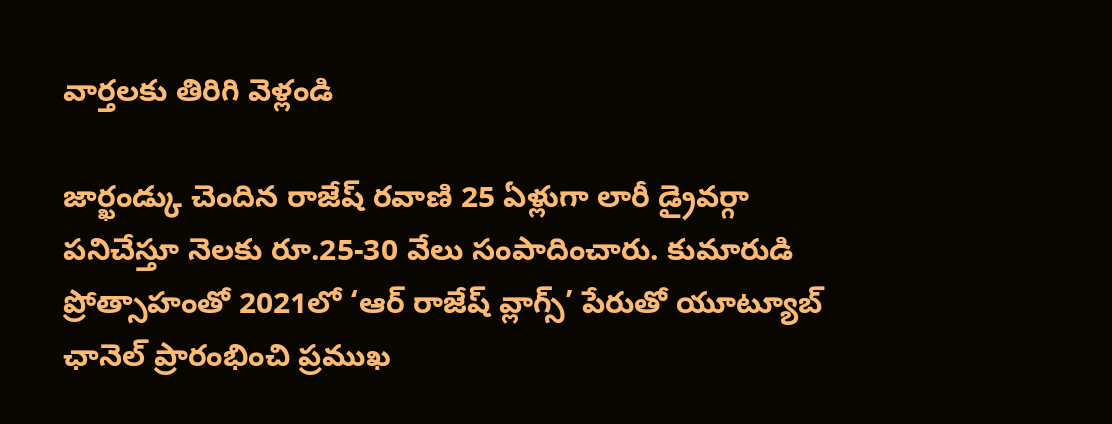వార్తలకు తిరిగి వెళ్లండి

జార్ఖండ్కు చెందిన రాజేష్ రవాణి 25 ఏళ్లుగా లారీ డ్రైవర్గా పనిచేస్తూ నెలకు రూ.25-30 వేలు సంపాదించారు. కుమారుడి ప్రోత్సాహంతో 2021లో ‘ఆర్ రాజేష్ వ్లాగ్స్’ పేరుతో యూట్యూబ్ ఛానెల్ ప్రారంభించి ప్రముఖ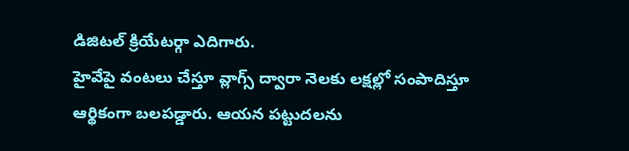డిజిటల్ క్రియేటర్గా ఎదిగారు.
హైవేపై వంటలు చేస్తూ వ్లాగ్స్ ద్వారా నెలకు లక్షల్లో సంపాదిస్తూ ఆర్థికంగా బలపడ్డారు. ఆయన పట్టుదలను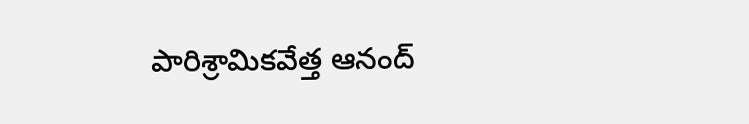పారిశ్రామికవేత్త ఆనంద్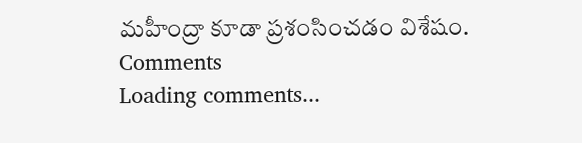మహీంద్రా కూడా ప్రశంసించడం విశేషం.
Comments
Loading comments...